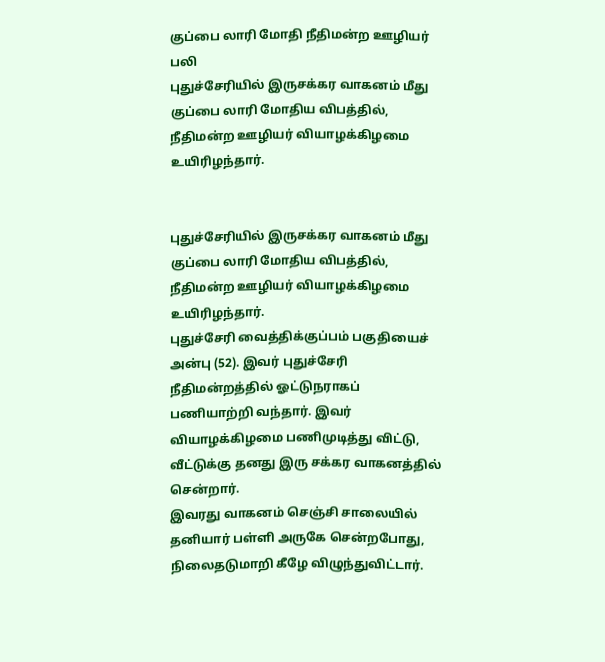குப்பை லாரி மோதி நீதிமன்ற ஊழியர் பலி
புதுச்சேரியில் இருசக்கர வாகனம் மீது குப்பை லாரி மோதிய விபத்தில், நீதிமன்ற ஊழியர் வியாழக்கிழமை உயிரிழந்தார்.


புதுச்சேரியில் இருசக்கர வாகனம் மீது குப்பை லாரி மோதிய விபத்தில், நீதிமன்ற ஊழியர் வியாழக்கிழமை உயிரிழந்தார்.
புதுச்சேரி வைத்திக்குப்பம் பகுதியைச் அன்பு (52). இவர் புதுச்சேரி நீதிமன்றத்தில் ஓட்டுநராகப் பணியாற்றி வந்தார். இவர் வியாழக்கிழமை பணிமுடித்து விட்டு, வீட்டுக்கு தனது இரு சக்கர வாகனத்தில் சென்றார்.
இவரது வாகனம் செஞ்சி சாலையில் தனியார் பள்ளி அருகே சென்றபோது, நிலைதடுமாறி கீழே விழுந்துவிட்டார்.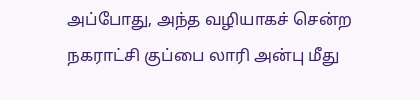அப்போது, அந்த வழியாகச் சென்ற நகராட்சி குப்பை லாரி அன்பு மீது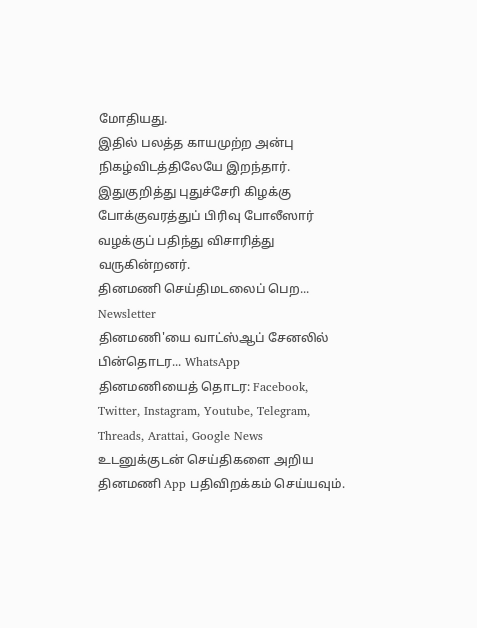மோதியது.
இதில் பலத்த காயமுற்ற அன்பு நிகழ்விடத்திலேயே இறந்தார். இதுகுறித்து புதுச்சேரி கிழக்கு போக்குவரத்துப் பிரிவு போலீஸார் வழக்குப் பதிந்து விசாரித்து வருகின்றனர்.
தினமணி செய்திமடலைப் பெற... Newsletter
தினமணி'யை வாட்ஸ்ஆப் சேனலில் பின்தொடர... WhatsApp
தினமணியைத் தொடர: Facebook, Twitter, Instagram, Youtube, Telegram, Threads, Arattai, Google News
உடனுக்குடன் செய்திகளை அறிய தினமணி App பதிவிறக்கம் செய்யவும்.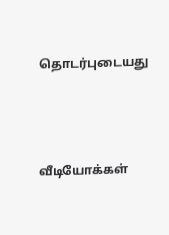தொடர்புடையது




வீடியோக்கள்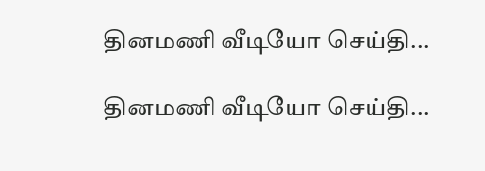தினமணி வீடியோ செய்தி...

தினமணி வீடியோ செய்தி...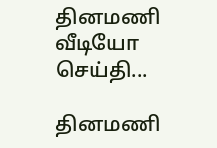தினமணி வீடியோ செய்தி...

தினமணி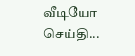வீடியோ செய்தி...